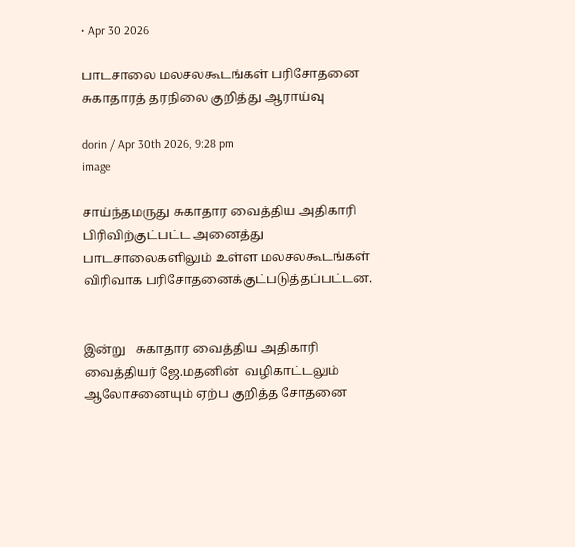• Apr 30 2026

பாடசாலை மலசலகூடங்கள் பரிசோதனை சுகாதாரத் தரநிலை குறித்து ஆராய்வு

dorin / Apr 30th 2026, 9:28 pm
image

சாய்ந்தமருது சுகாதார வைத்திய அதிகாரி பிரிவிற்குட்பட்ட அனைத்து பாடசாலைகளிலும் உள்ள மலசலகூடங்கள் விரிவாக பரிசோதனைக்குட்படுத்தப்பட்டன.


இன்று   சுகாதார வைத்திய அதிகாரி வைத்தியர் ஜே.மதனின்  வழிகாட்டலும் ஆலோசனையும் ஏற்ப குறித்த சோதனை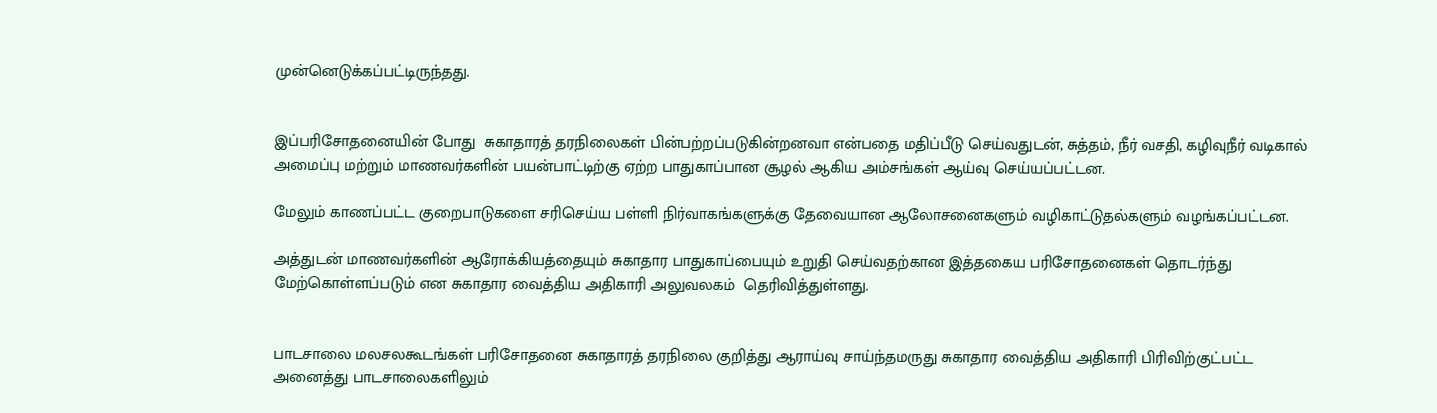முன்னெடுக்கப்பட்டிருந்தது.


இப்பரிசோதனையின் போது  சுகாதாரத் தரநிலைகள் பின்பற்றப்படுகின்றனவா என்பதை மதிப்பீடு செய்வதுடன், சுத்தம், நீர் வசதி, கழிவுநீர் வடிகால் அமைப்பு மற்றும் மாணவர்களின் பயன்பாட்டிற்கு ஏற்ற பாதுகாப்பான சூழல் ஆகிய அம்சங்கள் ஆய்வு செய்யப்பட்டன.

மேலும் காணப்பட்ட குறைபாடுகளை சரிசெய்ய பள்ளி நிர்வாகங்களுக்கு தேவையான ஆலோசனைகளும் வழிகாட்டுதல்களும் வழங்கப்பட்டன.

அத்துடன் மாணவர்களின் ஆரோக்கியத்தையும் சுகாதார பாதுகாப்பையும் உறுதி செய்வதற்கான இத்தகைய பரிசோதனைகள் தொடர்ந்து மேற்கொள்ளப்படும் என சுகாதார வைத்திய அதிகாரி அலுவலகம்  தெரிவித்துள்ளது.


பாடசாலை மலசலகூடங்கள் பரிசோதனை சுகாதாரத் தரநிலை குறித்து ஆராய்வு சாய்ந்தமருது சுகாதார வைத்திய அதிகாரி பிரிவிற்குட்பட்ட அனைத்து பாடசாலைகளிலும்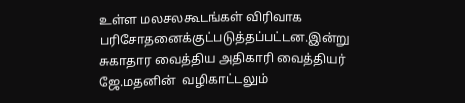உள்ள மலசலகூடங்கள் விரிவாக பரிசோதனைக்குட்படுத்தப்பட்டன.இன்று   சுகாதார வைத்திய அதிகாரி வைத்தியர் ஜே.மதனின்  வழிகாட்டலும்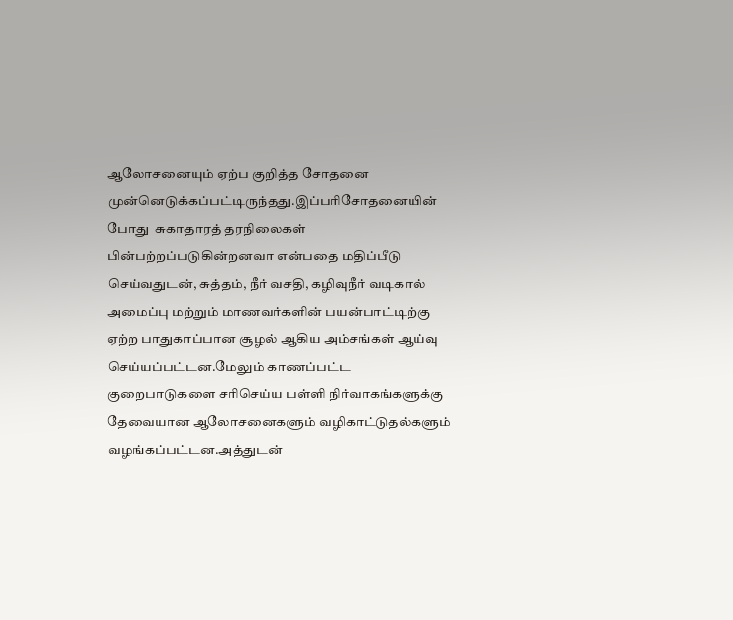ஆலோசனையும் ஏற்ப குறித்த சோதனை முன்னெடுக்கப்பட்டிருந்தது.இப்பரிசோதனையின் போது  சுகாதாரத் தரநிலைகள் பின்பற்றப்படுகின்றனவா என்பதை மதிப்பீடு செய்வதுடன், சுத்தம், நீர் வசதி, கழிவுநீர் வடிகால் அமைப்பு மற்றும் மாணவர்களின் பயன்பாட்டிற்கு ஏற்ற பாதுகாப்பான சூழல் ஆகிய அம்சங்கள் ஆய்வு செய்யப்பட்டன.மேலும் காணப்பட்ட குறைபாடுகளை சரிசெய்ய பள்ளி நிர்வாகங்களுக்கு தேவையான ஆலோசனைகளும் வழிகாட்டுதல்களும் வழங்கப்பட்டன.அத்துடன்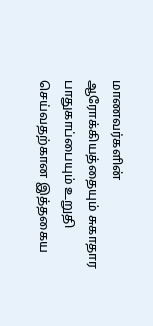மாணவர்களின் ஆரோக்கியத்தையும் சுகாதார பாதுகாப்பையும் உறுதி செய்வதற்கான இத்தகைய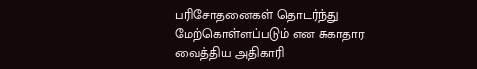பரிசோதனைகள் தொடர்ந்து மேற்கொள்ளப்படும் என சுகாதார வைத்திய அதிகாரி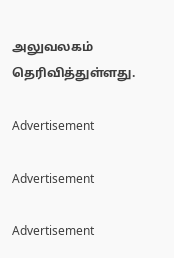அலுவலகம்  தெரிவித்துள்ளது.

Advertisement

Advertisement

Advertisement